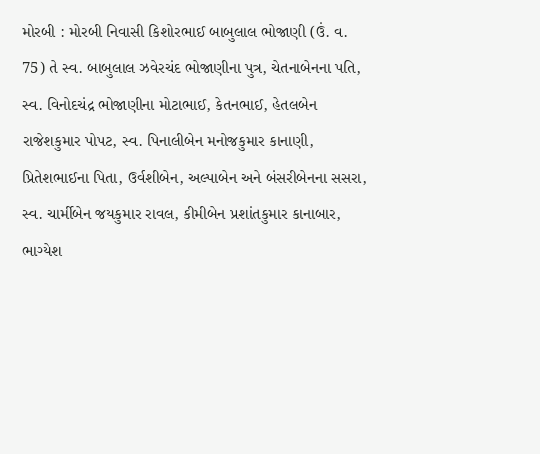મોરબી : મોરબી નિવાસી કિશોરભાઈ બાબુલાલ ભોજાણી (ઉં. વ. 75) તે સ્વ. બાબુલાલ ઝવેરચંદ ભોજાણીના પુત્ર, ચેતનાબેનના પતિ, સ્વ. વિનોદચંદ્ર ભોજાણીના મોટાભાઈ, કેતનભાઈ, હેતલબેન રાજેશકુમાર પોપટ, સ્વ. પિનાલીબેન મનોજકુમાર કાનાણી, પ્રિતેશભાઈના પિતા, ઉર્વશીબેન, અલ્પાબેન અને બંસરીબેનના સસરા, સ્વ. ચાર્મીબેન જયકુમાર રાવલ, કીમીબેન પ્રશાંતકુમાર કાનાબાર, ભાગ્યેશ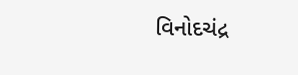વિનોદચંદ્ર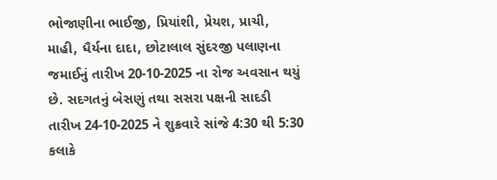ભોજાણીના ભાઈજી, પ્રિયાંશી, પ્રેયશ, પ્રાચી, માહી, ધૈર્યના દાદા, છોટાલાલ સુંદરજી પલાણના જમાઈનું તારીખ 20-10-2025 ના રોજ અવસાન થયું છે. સદગતનું બેસણું તથા સસરા પક્ષની સાદડી તારીખ 24-10-2025 ને શુક્રવારે સાંજે 4:30 થી 5:30 કલાકે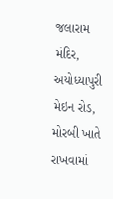જલારામ મંદિર, અયોધ્યાપુરી મેઇન રોડ, મોરબી ખાતે રાખવામાં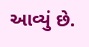આવ્યું છે.